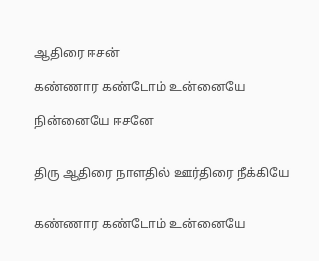ஆதிரை ஈசன்

கண்ணார கண்டோம் உன்னையே

நின்னையே ஈசனே


திரு ஆதிரை நாளதில் ஊர்திரை நீக்கியே


கண்ணார கண்டோம் உன்னையே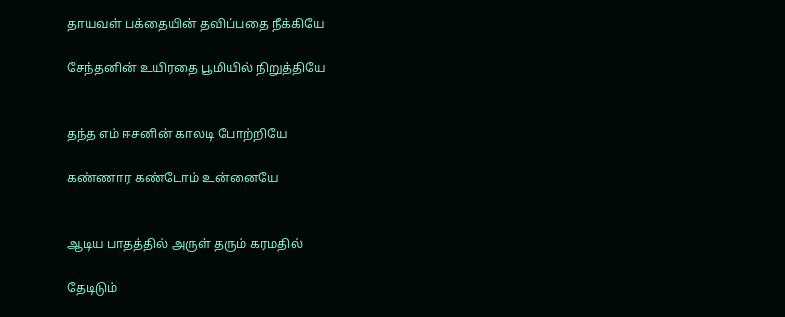தாயவள் பக்தையின் தவிப்பதை நீக்கியே

சேந்தனின் உயிரதை பூமியில் நிறுத்தியே


தந்த எம் ஈசனின் காலடி போற்றியே

கண்ணார கண்டோம் உன்னையே


ஆடிய பாதத்தில் அருள் தரும் கரமதில்

தேடிடும்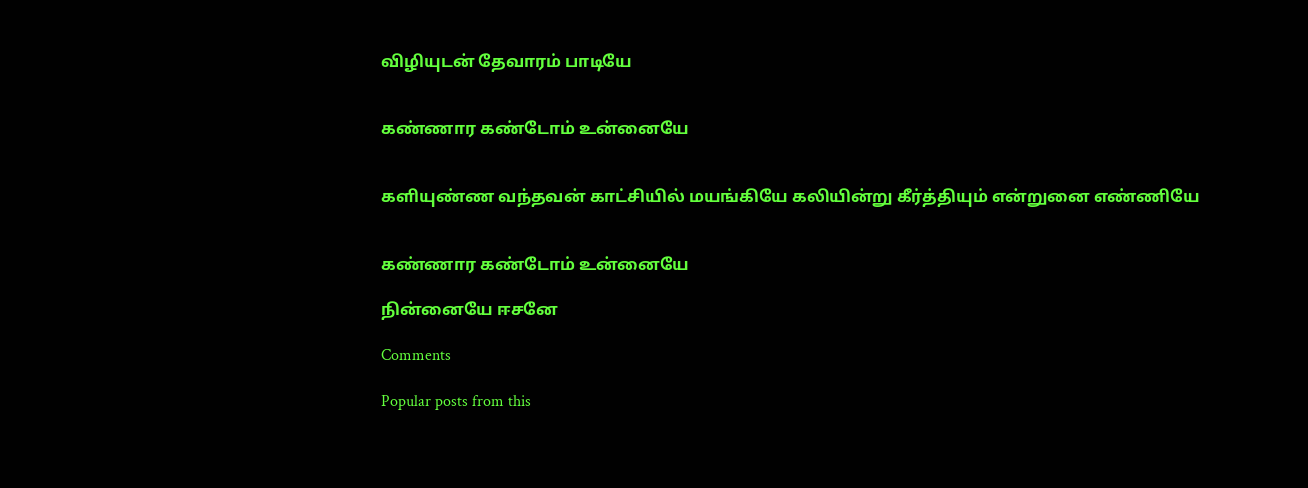விழியுடன் தேவாரம் பாடியே


கண்ணார கண்டோம் உன்னையே


களியுண்ண வந்தவன் காட்சியில் மயங்கியே கலியின்று கீர்த்தியும் என்றுனை எண்ணியே


கண்ணார கண்டோம் உன்னையே

நின்னையே ஈசனே

Comments

Popular posts from this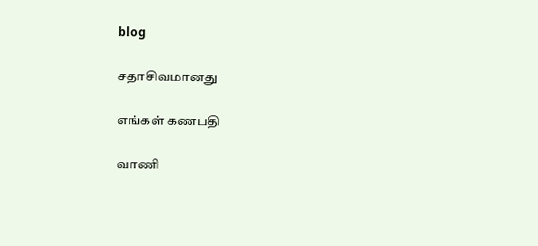blog

சதாசிவமானது

எங்கள் கணபதி

வாணி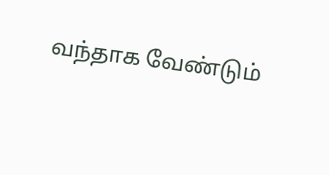வந்தாக வேண்டும்